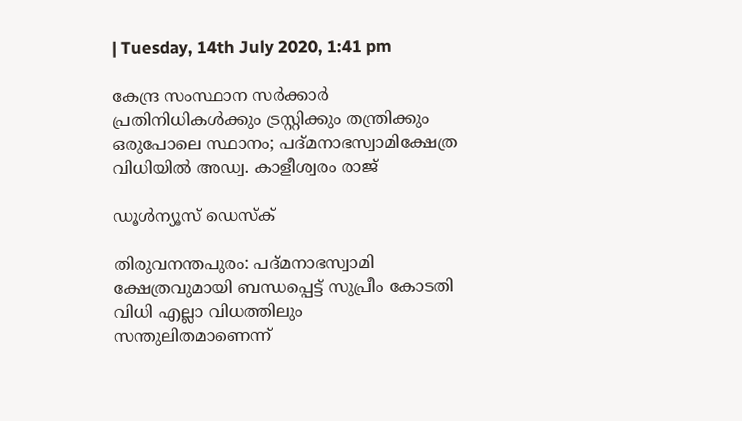| Tuesday, 14th July 2020, 1:41 pm

കേന്ദ്ര സംസ്ഥാന സര്‍ക്കാര്‍ പ്രതിനിധികള്‍ക്കും ട്രസ്റ്റിക്കും തന്ത്രിക്കും ഒരുപോലെ സ്ഥാനം; പദ്മനാഭസ്വാമിക്ഷേത്ര വിധിയില്‍ അഡ്വ. കാളീശ്വരം രാജ്

ഡൂള്‍ന്യൂസ് ഡെസ്‌ക്

തിരുവനന്തപുരം: പദ്മനാഭസ്വാമി ക്ഷേത്രവുമായി ബന്ധപ്പെട്ട് സുപ്രീം കോടതി വിധി എല്ലാ വിധത്തിലും സന്തുലിതമാണെന്ന്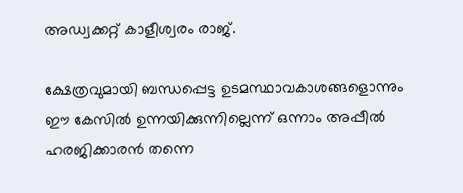അഡ്വക്കറ്റ് കാളീശ്വരം രാജ്.

ക്ഷേത്രവുമായി ബന്ധപ്പെട്ട ഉടമസ്ഥാവകാശങ്ങളൊന്നും ഈ കേസില്‍ ഉന്നയിക്കുന്നില്ലെന്ന് ഒന്നാം അപ്പീല്‍ ഹരജിക്കാരന്‍ തന്നെ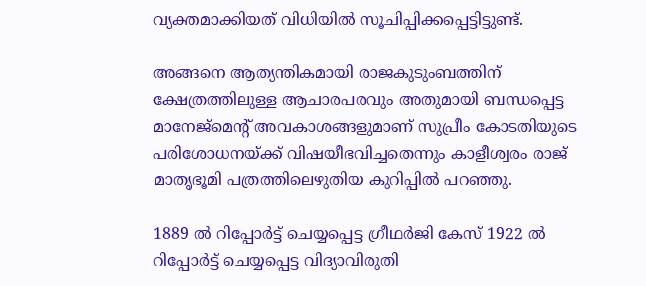വ്യക്തമാക്കിയത് വിധിയില്‍ സൂചിപ്പിക്കപ്പെട്ടിട്ടുണ്ട്.

അങ്ങനെ ആത്യന്തികമായി രാജകുടുംബത്തിന് ക്ഷേത്രത്തിലുള്ള ആചാരപരവും അതുമായി ബന്ധപ്പെട്ട മാനേജ്‌മെന്റ് അവകാശങ്ങളുമാണ് സുപ്രീം കോടതിയുടെ പരിശോധനയ്ക്ക് വിഷയീഭവിച്ചതെന്നും കാളീശ്വരം രാജ് മാതൃഭൂമി പത്രത്തിലെഴുതിയ കുറിപ്പില്‍ പറഞ്ഞു.

1889 ല്‍ റിപ്പോര്‍ട്ട് ചെയ്യപ്പെട്ട ഗ്രീഥര്‍ജി കേസ് 1922 ല്‍ റിപ്പോര്‍ട്ട് ചെയ്യപ്പെട്ട വിദ്യാവിരുതി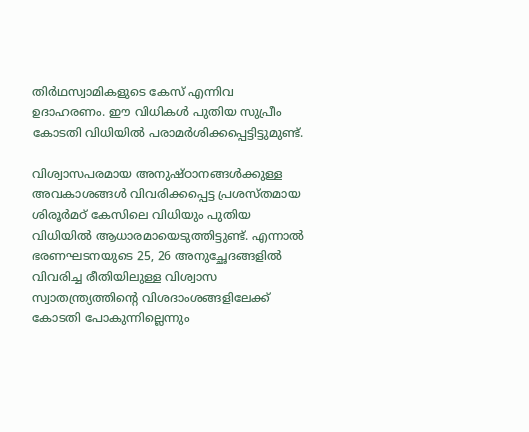തിര്‍ഥസ്വാമികളുടെ കേസ് എന്നിവ ഉദാഹരണം. ഈ വിധികള്‍ പുതിയ സുപ്രീം കോടതി വിധിയില്‍ പരാമര്‍ശിക്കപ്പെട്ടിട്ടുമുണ്ട്.

വിശ്വാസപരമായ അനുഷ്ഠാനങ്ങള്‍ക്കുള്ള അവകാശങ്ങള്‍ വിവരിക്കപ്പെട്ട പ്രശസ്തമായ ശിരൂര്‍മഠ് കേസിലെ വിധിയും പുതിയ വിധിയില്‍ ആധാരമായെടുത്തിട്ടുണ്ട്. എന്നാല്‍ ഭരണഘടനയുടെ 25, 26 അനുച്ഛേദങ്ങളില്‍ വിവരിച്ച രീതിയിലുള്ള വിശ്വാസ സ്വാതന്ത്ര്യത്തിന്റെ വിശദാംശങ്ങളിലേക്ക് കോടതി പോകുന്നില്ലെന്നും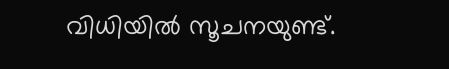വിധിയില്‍ സൂചനയുണ്ട്.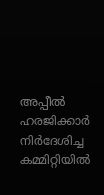അപ്പീല്‍ ഹരജിക്കാര്‍ നിര്‍ദേശിച്ച കമ്മിറ്റിയില്‍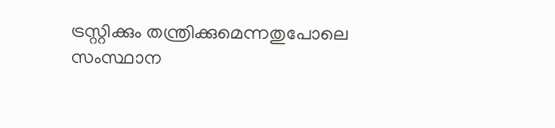ട്രസ്റ്റിക്കും തന്ത്രിക്കുമെന്നതുപോലെ സംസ്ഥാന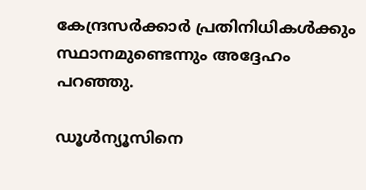കേന്ദ്രസര്‍ക്കാര്‍ പ്രതിനിധികള്‍ക്കും സ്ഥാനമുണ്ടെന്നും അദ്ദേഹം പറഞ്ഞു.

ഡൂള്‍ന്യൂസിനെ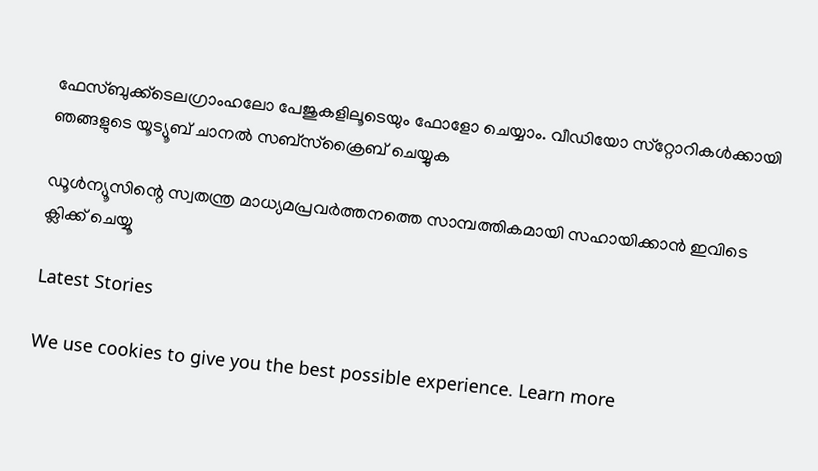ഫേസ്ബുക്ക്ടെലഗ്രാംഹലോ പേജുകളിലൂടെയും ഫോളോ ചെയ്യാം. വീഡിയോ സ്‌റ്റോറികള്‍ക്കായി ഞങ്ങളുടെ യൂട്യൂബ് ചാനല്‍ സബ്‌സ്‌ക്രൈബ് ചെയ്യുക

ഡൂള്‍ന്യൂസിന്റെ സ്വതന്ത്ര മാധ്യമപ്രവര്‍ത്തനത്തെ സാമ്പത്തികമായി സഹായിക്കാന്‍ ഇവിടെ ക്ലിക്ക് ചെയ്യൂ

Latest Stories

We use cookies to give you the best possible experience. Learn more